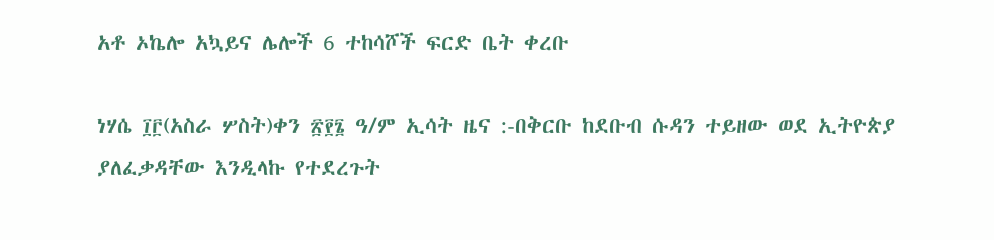አቶ ኦኬሎ አኳይና ሌሎች 6 ተከሳሾች ፍርድ ቤት ቀረቡ

ነሃሴ ፲፫(አስራ ሦስት)ቀን ፳፻፮ ዓ/ም ኢሳት ዜና :-በቅርቡ ከደቡብ ሱዳን ተይዘው ወደ ኢትዮጵያ ያለፈቃዳቸው እንዲላኩ የተደረጉት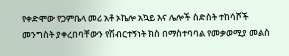የቀድሞው የጋምቤላ መሪ አቶ ኦኬሎ አኳይ እና ሌሎች ስድስት ተከሳሾች መንግስት ያቀረበባቸውን የሽብርተኝነት ክስ በማስተባባል የመቃወሚያ መልስ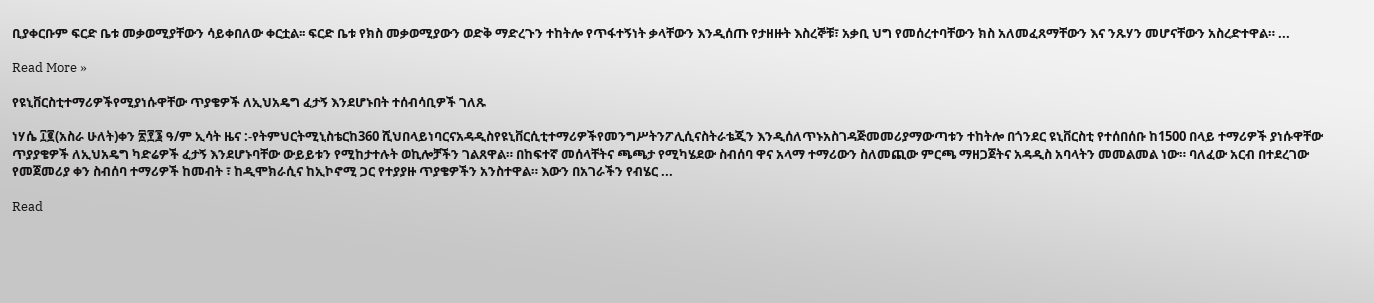ቢያቀርቡም ፍርድ ቤቱ መቃወሚያቸውን ሳይቀበለው ቀርቷል፡፡ ፍርድ ቤቱ የክስ መቃወሚያውን ወድቅ ማድረጉን ተከትሎ የጥፋተኝነት ቃላቸውን እንዲሰጡ የታዘዙት እስረኞቹ፣ አቃቢ ህግ የመሰረተባቸውን ክስ አለመፈጸማቸውን እና ንጹሃን መሆናቸውን አስረድተዋል። ...

Read More »

የዩኒቨርስቲተማሪዎችየሚያነሱዋቸው ጥያቄዎች ለኢህአዴግ ፈታኝ እንደሆኑበት ተሰብሳቢዎች ገለጹ

ነሃሴ ፲፪(አስራ ሁለት)ቀን ፳፻፮ ዓ/ም ኢሳት ዜና :-የትምህርትሚኒስቴርከ360 ሺህበላይነባርናአዳዲስየዩኒቨርሲቲተማሪዎችየመንግሥትንፖሊሲናስትራቴጂን እንዲሰለጥኑአስገዳጅመመሪያማውጣቱን ተከትሎ በጎንደር ዩኒቨርስቲ የተሰበሰቡ ከ1500 በላይ ተማሪዎች ያነሱዋቸው ጥያያቄዎች ለኢህአዴግ ካድሬዎች ፈታኝ እንደሆኑባቸው ውይይቱን የሚከታተሉት ወኪሎቻችን ገልጸዋል። በከፍተኛ መሰላቸትና ጫጫታ የሚካሄደው ስብሰባ ዋና አላማ ተማሪውን ስለመጪው ምርጫ ማዘጋጀትና አዳዲስ አባላትን መመልመል ነው። ባለፈው አርብ በተደረገው የመጀመሪያ ቀን ስብሰባ ተማሪዎች ከመብት ፣ ከዲሞክራሲና ከኢኮኖሚ ጋር የተያያዙ ጥያቄዎችን አንስተዋል። እውን በአገራችን የብሄር ...

Read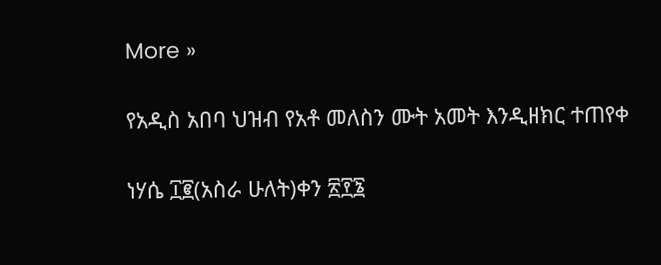More »

የአዲስ አበባ ህዝብ የአቶ መለስን ሙት አመት እንዲዘክር ተጠየቀ

ነሃሴ ፲፪(አስራ ሁለት)ቀን ፳፻፮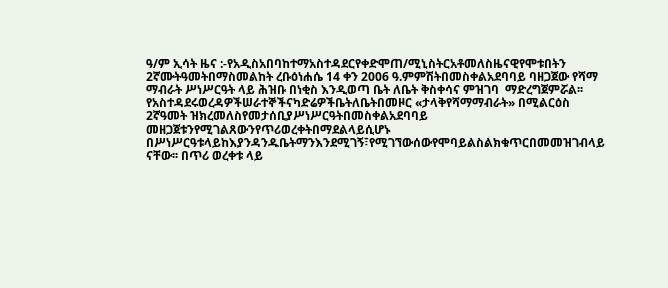ዓ/ም ኢሳት ዜና :-የአዲስአበባከተማአስተዳደርየቀድሞጠ/ሚኒስትርአቶመለስዜናዊየሞቱበትን 2ኛሙትዓመትበማስመልከት ረቡዕነሐሴ 14 ቀን 2006 ዓ.ምምሽትበመስቀልአደባባይ ባዘጋጀው የሻማ ማብራት ሥነሥርዓት ላይ ሕዝቡ በነቂስ እንዲወጣ ቤት ለቤት ቅስቀሳና ምዝገባ  ማድረግጀምሯል፡፡ የአስተዳደሩወረዳዎችሠራተኞችናካድሬዎችቤትለቤትበመዞር «ታላቅየሻማማብራት» በሚልርዕስ 2ኛዓመት ዝክረመለስየመታሰቢያሥነሥርዓትበመስቀልአደባባይ  መዘጋጀቱንየሚገልጸውንየጥሪወረቀትበማደልላይሲሆኑ በሥነሥርዓቱላይከእያንዳንዱቤትማንእንደሚገኝ፣የሚገኘውሰውየሞባይልስልክቁጥርበመመዝገብላይ ናቸው፡፡ በጥሪ ወረቀቱ ላይ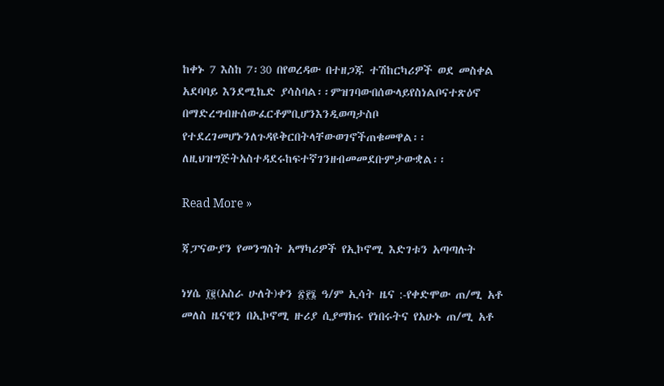ከቀኑ 7 እስከ 7፡30 በየወረዳው በተዘጋጁ ተሽከርካሪዎች ወደ መስቀል አደባባይ እንደሚኬድ ያሳስባል፡፡ምዝገባውበሰውላይየስነልቦናተጽዕኖ በማድረግብዙሰውፈርቶምቢሆንእንዲወጣታስቦ የተደረገመሆኑንለጉዳዩቅርበትላቸውወገኖችጠቁመዋል፡፡ ለዚህዝግጅትአስተዳደሩከፍተኛገንዘብመመደቡምታውቋል፡፡

Read More »

ጃፓናውያን የመንግስት አማካሪዎች የኢኮኖሚ እድገቱን አጣጣሉት

ነሃሴ ፲፪(አስራ ሁለት)ቀን ፳፻፮ ዓ/ም ኢሳት ዜና :-የቀድሞው ጠ/ሚ አቶ መለስ ዜናዊን በኢኮኖሚ ዙሪያ ሲያማክሩ የነበሩትና የአሁኑ ጠ/ሚ አቶ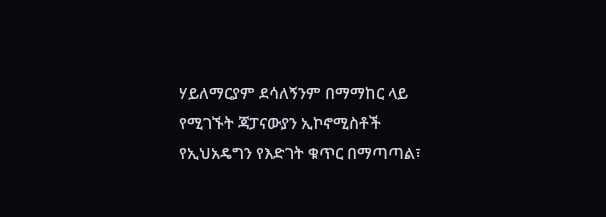ሃይለማርያም ደሳለኝንም በማማከር ላይ የሚገኙት ጃፓናውያን ኢኮኖሚስቶች የኢህአዴግን የእድገት ቁጥር በማጣጣል፣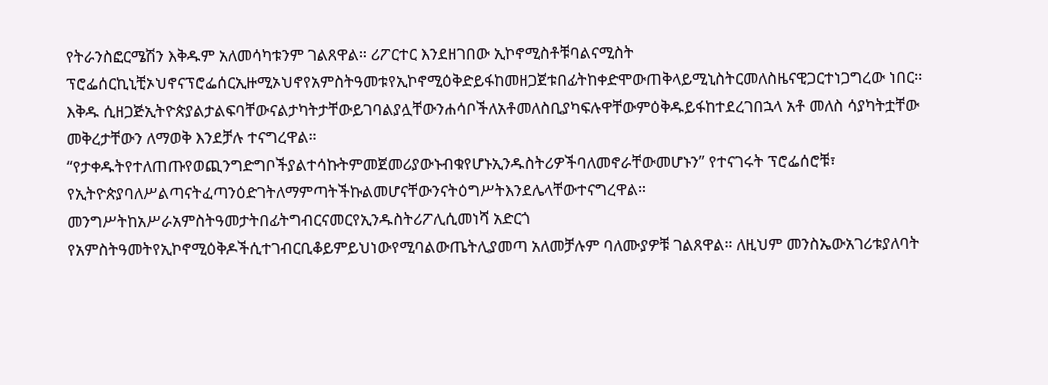የትራንስፎርሜሽን እቅዱም አለመሳካቱንም ገልጸዋል። ሪፖርተር እንደዘገበው ኢኮኖሚስቶቹባልናሚስት  ፕሮፌሰርኪኒቺኦህኖናፕሮፌሰርኢዙሚኦህኖየአምስትዓመቱየኢኮኖሚዕቅድይፋከመዘጋጀቱበፊትከቀድሞውጠቅላይሚኒስትርመለስዜናዊጋርተነጋግረው ነበር፡፡እቅዱ ሲዘጋጅኢትዮጵያልታልፍባቸውናልታካትታቸውይገባልያሏቸውንሐሳቦችለአቶመለስቢያካፍሉዋቸውምዕቅዱይፋከተደረገበኋላ አቶ መለስ ሳያካትቷቸው መቅረታቸውን ለማወቅ እንደቻሉ ተናግረዋል። “የታቀዱትየተለጠጡየወጪንግድግቦችያልተሳኩትምመጀመሪያውኑብቁየሆኑኢንዱስትሪዎችባለመኖራቸውመሆኑን” የተናገሩት ፕሮፌሰሮቹ፣  የኢትዮጵያባለሥልጣናትፈጣንዕድገትለማምጣትችኩልመሆናቸውንናትዕግሥትእንደሌላቸውተናግረዋል። መንግሥትከአሥራአምስትዓመታትበፊትግብርናመርየኢንዱስትሪፖሊሲመነሻ አድርጎ የአምስትዓመትየኢኮኖሚዕቅዶችሲተገብርቢቆይምይህነውየሚባልውጤትሊያመጣ አለመቻሉም ባለሙያዎቹ ገልጸዋል። ለዚህም መንስኤውአገሪቱያለባት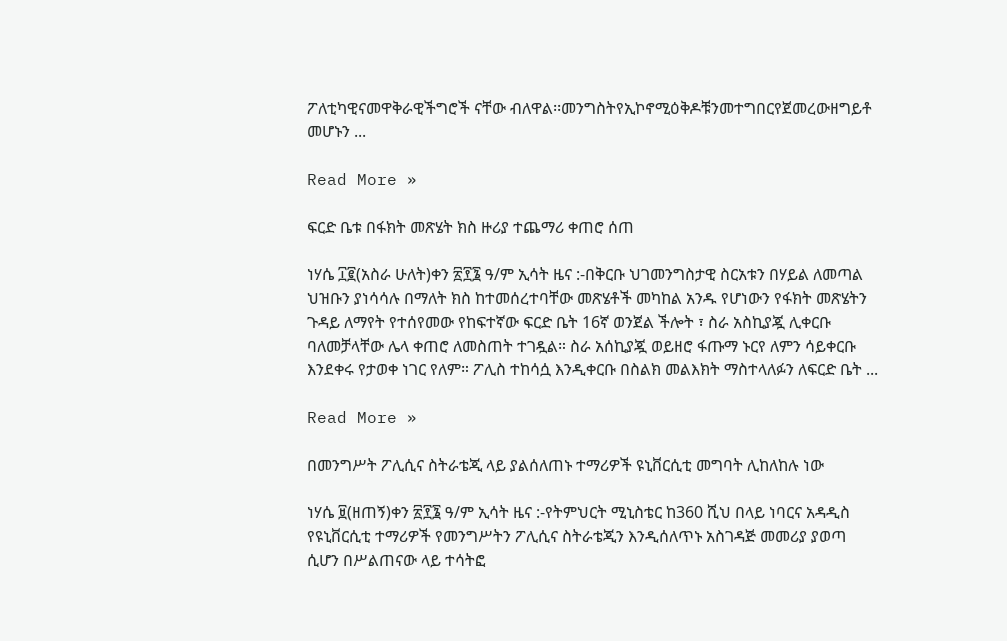ፖለቲካዊናመዋቅራዊችግሮች ናቸው ብለዋል፡፡መንግስትየኢኮኖሚዕቅዶቹንመተግበርየጀመረውዘግይቶ መሆኑን ...

Read More »

ፍርድ ቤቱ በፋክት መጽሄት ክስ ዙሪያ ተጨማሪ ቀጠሮ ሰጠ

ነሃሴ ፲፪(አስራ ሁለት)ቀን ፳፻፮ ዓ/ም ኢሳት ዜና :-በቅርቡ ህገመንግስታዊ ስርአቱን በሃይል ለመጣል  ህዝቡን ያነሳሳሉ በማለት ክስ ከተመሰረተባቸው መጽሄቶች መካከል አንዱ የሆነውን የፋክት መጽሄትን ጉዳይ ለማየት የተሰየመው የከፍተኛው ፍርድ ቤት 16ኛ ወንጀል ችሎት ፣ ስራ አስኪያጇ ሊቀርቡ ባለመቻላቸው ሌላ ቀጠሮ ለመስጠት ተገዷል። ስራ አሰኪያጇ ወይዘሮ ፋጡማ ኑርየ ለምን ሳይቀርቡ እንደቀሩ የታወቀ ነገር የለም። ፖሊስ ተከሳሷ እንዲቀርቡ በስልክ መልእክት ማስተላለፉን ለፍርድ ቤት ...

Read More »

በመንግሥት ፖሊሲና ስትራቴጂ ላይ ያልሰለጠኑ ተማሪዎች ዩኒቨርሲቲ መግባት ሊከለከሉ ነው

ነሃሴ ፱(ዘጠኝ)ቀን ፳፻፮ ዓ/ም ኢሳት ዜና :-የትምህርት ሚኒስቴር ከ360 ሺህ በላይ ነባርና አዳዲስ የዩኒቨርሲቲ ተማሪዎች የመንግሥትን ፖሊሲና ስትራቴጂን እንዲሰለጥኑ አስገዳጅ መመሪያ ያወጣ ሲሆን በሥልጠናው ላይ ተሳትፎ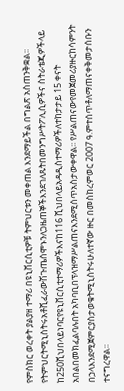የምስክር ወረቀት ያልያዘ ተማሪ በዩኒቨርሲቲዎቹ ትምህርቱን መቀጠል እንደማይችል በግልጽ አስጠንቅቋል፡፡ የትምህርትሚኒስትሩአቶሺፈራውሽጉጤሰሞኑንለጋዜጠኞችእንደገለጹትበመንግሥትፖሊሲዎችና ስትራቴጂዎችላይ ከ250ሺህበላይነባርየዩኒቨርሲቲተማሪዎችእናከ116 ሺህበላይአዳዲስተማሪዎችለተከታታይ 15 ቀናት አበልበመክፈልባሉበት አካባቢበፕላዝማሥልጠናእንደሚሰጥአስታውቀዋል፡፡ የሥልጠናውየመጀመሪያዙርከሳምንት በኃላእንደሚጀምርያስታወቁትሚኒስትሩሁለተኛው ዙር በመስከረምወር 2007 ዓ.ምተሰጥቶለማጠናቀቅመታሰቡን ተናግረዋል፡፡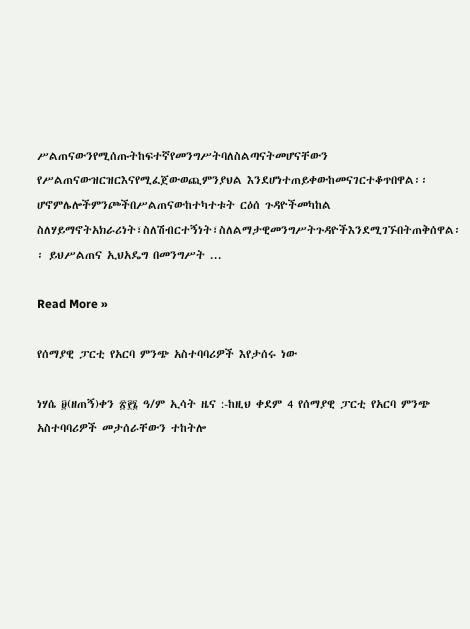ሥልጠናውንየሚሰጡትከፍተኛየመንግሥትባለስልጣናትመሆናቸውን የሥልጠናውዝርዝርእናየሚፈጀውወጪምንያህል እንደሆነተጠይቀውከመናገርተቆጥበዋል፡፡ሆኖምሌሎችምንጮችበሥልጠናውከተካተቱት ርዕሰ ጉዳዮችመካከል ስለሃይማኖትአክራሪነት፣ስለሽብርተኝነት፣ስለልማታዊመንግሥትጉዳዮችእንደሚገኙበትጠቅሰዋል፡፡ ይህሥልጠና ኢህአዴግ በመንግሥት ...

Read More »

የሰማያዊ ፓርቲ የአርባ ምንጭ አስተባባሪዎች እየታሰሩ ነው

ነሃሴ ፱(ዘጠኝ)ቀን ፳፻፮ ዓ/ም ኢሳት ዜና :-ከዚህ ቀደም 4 የሰማያዊ ፓርቲ የአርባ ምንጭ አስተባባሪዎች መታሰራቸውን ተከትሎ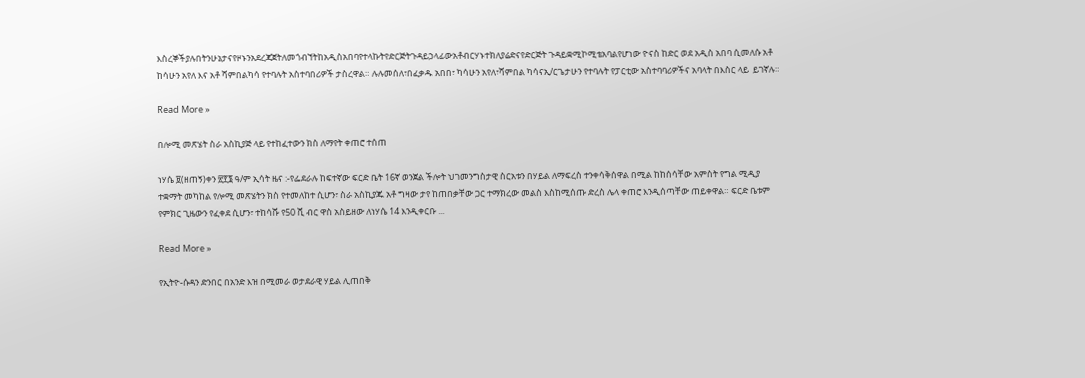እስረኞችያሉበትንሁኔታናየዞኑንአደረጃጀትለመጎብኘትከአዲስአበባየተላኩትየድርጅትጉዳይኃላፊውአቶብርሃኑተክለያሬድናየድርጅት ጉዳይቋሚኮሚቴአባልየሆነው ዮናስ ከድር ወደ አዲስ አበባ ሲመለሱ አቶ ከሳሁን አየለ እና አቶ ሻምበልካሳ የተባሉት አስተባበሪዎች ታስረዋል። ሉሉመሰለ፣በፈቃዱ አበበ፣ ካሳሁን አየለ፣ሻምበል ካሳናኢ/ርጌታሁን የተባሉት የፓርቲው አስተባባሪዎችና አባላት በእስር ላይ  ይገኛሉ።

Read More »

በሎሚ መጽሄት ስራ አስኪያጅ ላይ የተከፈተውን ክስ ለማየት ቀጠሮ ተሰጠ

ነሃሴ ፱(ዘጠኝ)ቀን ፳፻፮ ዓ/ም ኢሳት ዜና :-የፌደራሉ ከፍተኛው ፍርድ ቤት 16ኛ ወንጀል ችሎት ህገመንግስታዊ ስርአቱን በሃይል ለማፍረስ ተንቀሳቅሰዋል በሚል ከከሰሳቸው አምስት የግል ሚዲያ ተቋማት መካከል የሎሚ መጽሄትን ክስ የተመለከተ ሲሆን፣ ስራ አስኪያጁ አቶ ግዛው ታየ ከጠበቃቸው ጋር ተማክረው መልስ እስከሚሰጡ ድረስ ሌላ ቀጠሮ እንዲሰጣቸው ጠይቀዋል። ፍርድ ቤቱም የምክር ጊዜውን የፈቀደ ሲሆን፣ ተከሳሹ የ50 ሺ ብር ዋስ አስይዘው ለነሃሴ 14 እንዲቀርቡ ...

Read More »

የኢትዮ-ሱዳን ድንበር በአንድ እዝ በሚመራ ወታደራዊ ሃይል ሊጠበቅ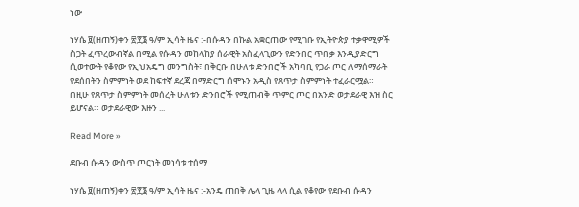ነው

ነሃሴ ፱(ዘጠኝ)ቀን ፳፻፮ ዓ/ም ኢሳት ዜና :-በሱዳን በኩል አቋርጠው የሚገቡ የኢትዮጵያ ተቃዋሚዎች ስጋት ፈጥረውብኛል በሚል የሱዳን መከላከያ ሰራዊት አስፈላጊውን የድንበር ጥበቃ እንዲያድርግ ሲወተውት የቆየው የኢህአዴግ መንግስት፣ በቅርቡ በሁለቱ ድንበሮች አካባቢ የጋራ ጦር ለማሰማራት የደሰበትን ስምምነት ወደ ከፍተኛ ደረጃ በማድርግ ሰሞኑን አዲስ የጸጥታ ስምምነት ተፈራርሟል። በዚሁ የጸጥታ ስምምነት መሰረት ሁለቱን ድንበሮች የሚጠብቅ ጥምር ጦር በአንድ ወታደራዊ እዝ ስር ይሆናል። ወታደራዊው እዙን ...

Read More »

ደቡብ ሱዳን ውስጥ ጦርነት መነሳቱ ተሰማ

ነሃሴ ፱(ዘጠኝ)ቀን ፳፻፮ ዓ/ም ኢሳት ዜና :-አንዴ ጠበቅ ሌላ ጊዜ ላላ ሲል የቆየው የደቡብ ሱዳን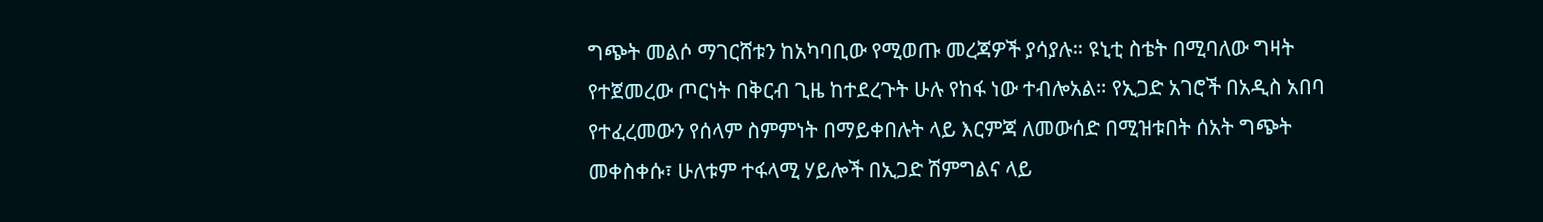ግጭት መልሶ ማገርሸቱን ከአካባቢው የሚወጡ መረጃዎች ያሳያሉ። ዩኒቲ ስቴት በሚባለው ግዛት የተጀመረው ጦርነት በቅርብ ጊዜ ከተደረጉት ሁሉ የከፋ ነው ተብሎአል። የኢጋድ አገሮች በአዲስ አበባ የተፈረመውን የሰላም ስምምነት በማይቀበሉት ላይ እርምጃ ለመውሰድ በሚዝቱበት ሰአት ግጭት መቀስቀሱ፣ ሁለቱም ተፋላሚ ሃይሎች በኢጋድ ሽምግልና ላይ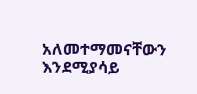አለመተማመናቸውን እንደሚያሳይ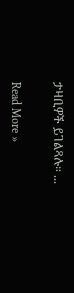ታዛቢዎች ይገልጻሉ። ...

Read More »